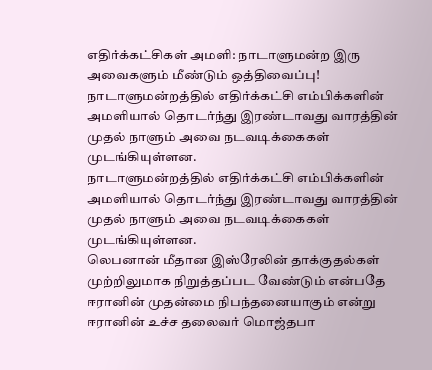எதிர்க்கட்சிகள் அமளி: நாடாளுமன்ற இரு அவைகளும் மீண்டும் ஒத்திவைப்பு!
நாடாளுமன்றத்தில் எதிர்க்கட்சி எம்பிக்களின் அமளியால் தொடர்ந்து இரண்டாவது வாரத்தின் முதல் நாளும் அவை நடவடிக்கைகள் முடங்கியுள்ளன.
நாடாளுமன்றத்தில் எதிர்க்கட்சி எம்பிக்களின் அமளியால் தொடர்ந்து இரண்டாவது வாரத்தின் முதல் நாளும் அவை நடவடிக்கைகள் முடங்கியுள்ளன.
லெபனான் மீதான இஸ்ரேலின் தாக்குதல்கள் முற்றிலுமாக நிறுத்தப்பட வேண்டும் என்பதே ஈரானின் முதன்மை நிபந்தனையாகும் என்று ஈரானின் உச்ச தலைவர் மொஜ்தபா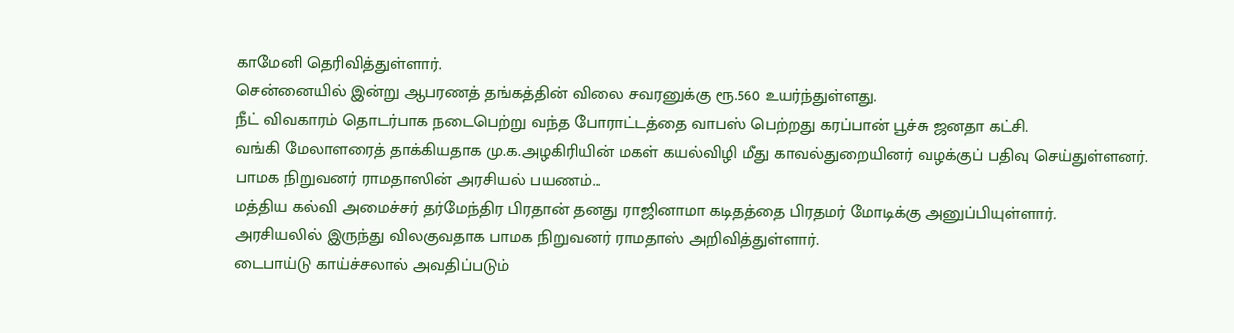காமேனி தெரிவித்துள்ளார்.
சென்னையில் இன்று ஆபரணத் தங்கத்தின் விலை சவரனுக்கு ரூ.560 உயர்ந்துள்ளது.
நீட் விவகாரம் தொடர்பாக நடைபெற்று வந்த போராட்டத்தை வாபஸ் பெற்றது கரப்பான் பூச்சு ஜனதா கட்சி.
வங்கி மேலாளரைத் தாக்கியதாக மு.க.அழகிரியின் மகள் கயல்விழி மீது காவல்துறையினர் வழக்குப் பதிவு செய்துள்ளனர்.
பாமக நிறுவனர் ராமதாஸின் அரசியல் பயணம்...
மத்திய கல்வி அமைச்சர் தர்மேந்திர பிரதான் தனது ராஜினாமா கடிதத்தை பிரதமர் மோடிக்கு அனுப்பியுள்ளார்.
அரசியலில் இருந்து விலகுவதாக பாமக நிறுவனர் ராமதாஸ் அறிவித்துள்ளார்.
டைபாய்டு காய்ச்சலால் அவதிப்படும்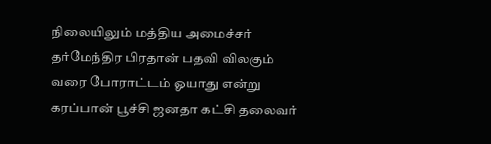நிலையிலும் மத்திய அமைச்சர் தர்மேந்திர பிரதான் பதவி விலகும் வரை போராட்டம் ஓயாது என்று கரப்பான் பூச்சி ஜனதா கட்சி தலைவர்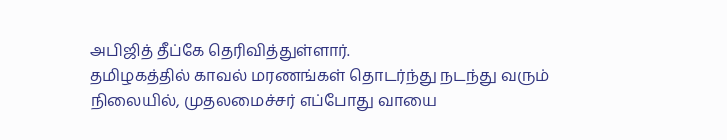அபிஜித் தீப்கே தெரிவித்துள்ளார்.
தமிழகத்தில் காவல் மரணங்கள் தொடர்ந்து நடந்து வரும் நிலையில், முதலமைச்சர் எப்போது வாயை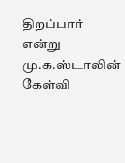திறப்பார் என்று மு.க.ஸ்டாலின் கேள்வி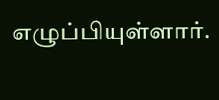எழுப்பியுள்ளார்.